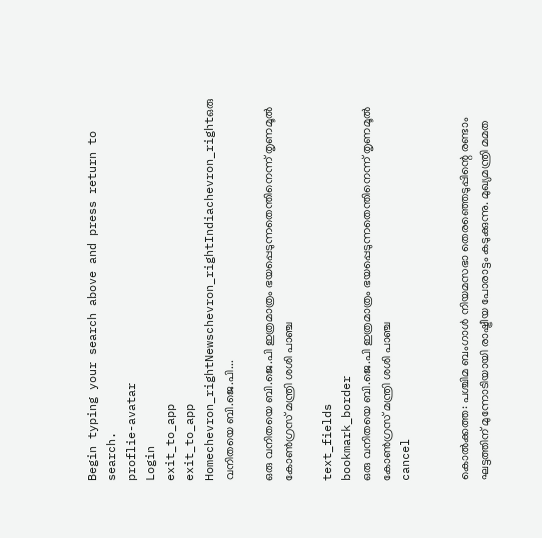Begin typing your search above and press return to search.
proflie-avatar
Login
exit_to_app
exit_to_app
Homechevron_rightNewschevron_rightIndiachevron_rightഒരു വനിതയെ ബി.ജെ.പി...

ഒരു വനിതയെ ബി.ജെ.പി ഇത്രമാത്രം ഭയപ്പെടുന്നതെന്തിനെന്ന് തൃണമൂല്‍ കോൺഗ്രസ് മന്ത്രി ശശി പാഞ്ച

text_fields
bookmark_border
ഒരു വനിതയെ ബി.ജെ.പി ഇത്രമാത്രം ഭയപ്പെടുന്നതെന്തിനെന്ന് തൃണമൂല്‍ കോൺഗ്രസ് മന്ത്രി ശശി പാഞ്ച
cancel


കൊൽക്കത്ത: പശ്ചിമ ബംഗാൾ നിയമസഭാ തെരഞ്ഞെടുപ്പിന്റെ രണ്ടാം ഘട്ടത്തിന് മുന്നോടിയായി രാഷ്ട്രീയ പോരാട്ടം കടുക്കുന്നു. മുഖ്യമന്ത്രി മമത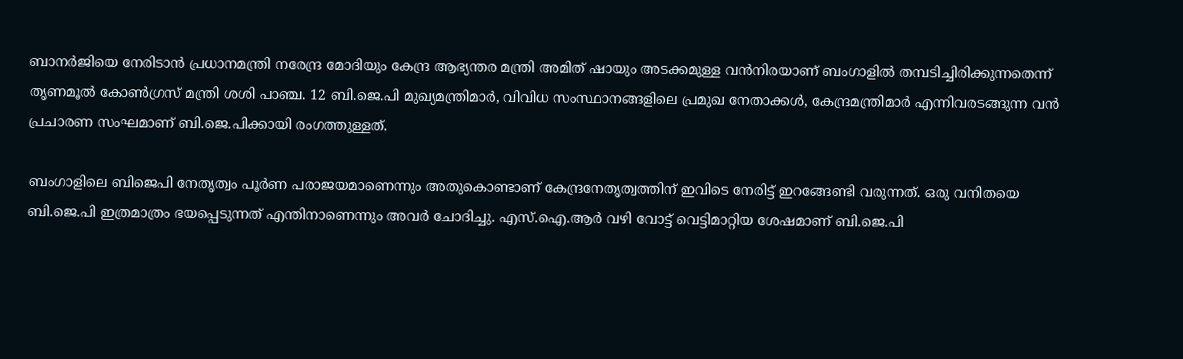ബാനർജിയെ നേരിടാൻ പ്രധാനമന്ത്രി നരേന്ദ്ര മോദിയും കേന്ദ്ര ആഭ്യന്തര മന്ത്രി അമിത് ഷായും അടക്കമുള്ള വൻനിരയാണ് ബംഗാളിൽ തമ്പടിച്ചിരിക്കുന്നതെന്ന് തൃണമൂല്‍ കോൺഗ്രസ് മന്ത്രി ശശി പാഞ്ച. 12 ബി.ജെ.പി മുഖ്യമന്ത്രിമാർ, വിവിധ സംസ്ഥാനങ്ങളിലെ പ്രമുഖ നേതാക്കൾ, കേന്ദ്രമന്ത്രിമാർ എന്നിവരടങ്ങുന്ന വൻ പ്രചാരണ സംഘമാണ് ബി.ജെ.പിക്കായി രംഗത്തുള്ളത്.

ബംഗാളിലെ ബിജെപി നേതൃത്വം പൂർണ പരാജയമാണെന്നും അതുകൊണ്ടാണ് കേന്ദ്രനേതൃത്വത്തിന് ഇവിടെ നേരിട്ട് ഇറങ്ങേണ്ടി വരുന്നത്. ഒരു വനിതയെ ബി.ജെ.പി ഇത്രമാത്രം ഭയപ്പെടുന്നത് എന്തിനാണെന്നും അവർ ചോദിച്ചു. എസ്.ഐ.ആർ വഴി വോട്ട് വെട്ടിമാറ്റിയ ശേഷമാണ് ബി.ജെ.പി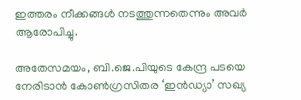ഇത്തരം നീക്കങ്ങൾ നടത്തുന്നതെന്നും അവർ ആരോപിച്ചു.

അതേസമയം, ബി.ജെ.പിയുടെ കേന്ദ്ര പടയെ നേരിടാൻ കോൺഗ്രസിതര ‘ഇൻഡ്യാ’ സഖ്യ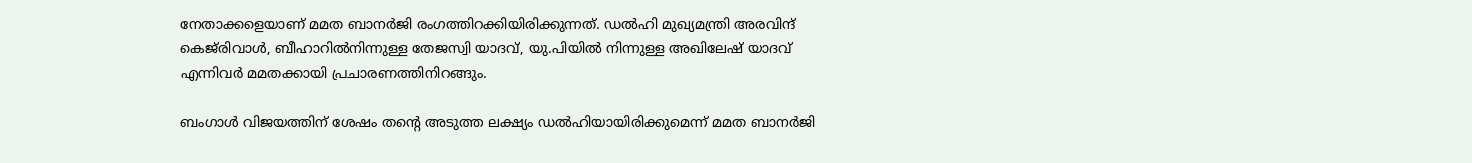നേതാക്കളെയാണ് മമത ബാനർജി രംഗത്തിറക്കിയിരിക്കുന്നത്. ഡൽഹി മുഖ്യമന്ത്രി അരവിന്ദ് കെജ്‌രിവാൾ, ബീഹാറിൽനിന്നുള്ള തേജസ്വി യാദവ്, യു.പിയിൽ നിന്നുള്ള അഖിലേഷ് യാദവ് എന്നിവർ മമതക്കായി പ്രചാരണത്തിനിറങ്ങും.

ബംഗാൾ വിജയത്തിന് ശേഷം തന്റെ അടുത്ത ലക്ഷ്യം ഡൽഹിയായിരിക്കുമെന്ന് മമത ബാനർജി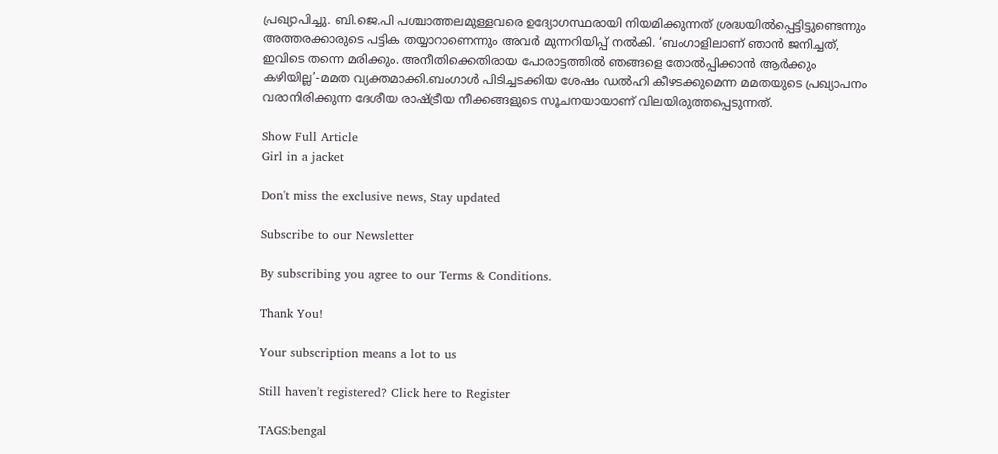പ്രഖ്യാപിച്ചു. ബി.ജെ.പി പശ്ചാത്തലമുള്ളവരെ ഉദ്യോഗസ്ഥരായി നിയമിക്കുന്നത് ശ്രദ്ധയിൽപ്പെട്ടിട്ടുണ്ടെന്നും അത്തരക്കാരുടെ പട്ടിക തയ്യാറാണെന്നും അവർ മുന്നറിയിപ്പ് നൽകി. ‘ബംഗാളിലാണ് ഞാൻ ജനിച്ചത്, ഇവിടെ തന്നെ മരിക്കും. അനീതിക്കെതിരായ പോരാട്ടത്തിൽ ഞങ്ങളെ തോൽപ്പിക്കാൻ ആർക്കും കഴിയില്ല’-മമത വ്യക്തമാക്കി.ബംഗാൾ പിടിച്ചടക്കിയ ശേഷം ഡൽഹി കീഴടക്കുമെന്ന മമതയുടെ പ്രഖ്യാപനം വരാനിരിക്കുന്ന ദേശീയ രാഷ്ട്രീയ നീക്കങ്ങളുടെ സൂചനയായാണ് വിലയിരുത്തപ്പെടുന്നത്.

Show Full Article
Girl in a jacket

Don't miss the exclusive news, Stay updated

Subscribe to our Newsletter

By subscribing you agree to our Terms & Conditions.

Thank You!

Your subscription means a lot to us

Still haven't registered? Click here to Register

TAGS:bengal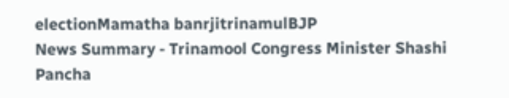electionMamatha banrjitrinamulBJP
News Summary - Trinamool Congress Minister Shashi Pancha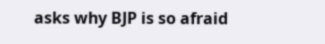asks why BJP is so afraid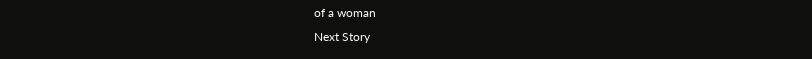of a woman
Next Story